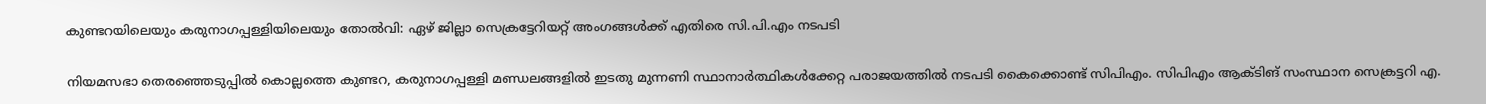കുണ്ടറയിലെയും കരുനാഗപ്പള്ളിയിലെയും തോല്‍വി: ഏഴ് ജില്ലാ സെക്രട്ടേറിയറ്റ് അംഗങ്ങള്‍ക്ക് എതിരെ സി.പി.എം നടപടി

നിയമസഭാ തെരഞ്ഞെടുപ്പില്‍ കൊല്ലത്തെ കുണ്ടറ, കരുനാഗപ്പള്ളി മണ്ഡലങ്ങളില്‍ ഇടതു മുന്നണി സ്ഥാനാര്‍ത്ഥികള്‍ക്കേറ്റ പരാജയത്തില്‍ നടപടി കൈക്കൊണ്ട് സിപിഎം. സിപിഎം ആക്ടിങ് സംസ്ഥാന സെക്രട്ടറി എ.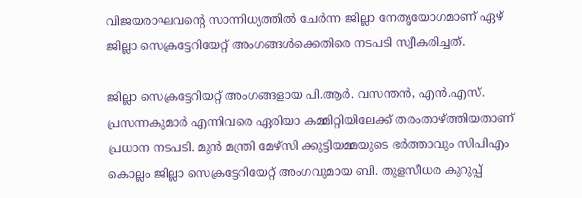വിജയരാഘവന്റെ സാന്നിധ്യത്തില്‍ ചേര്‍ന്ന ജില്ലാ നേതൃയോഗമാണ് ഏഴ് ജില്ലാ സെക്രട്ടേറിയേറ്റ് അംഗങ്ങള്‍ക്കെതിരെ നടപടി സ്വീകരിച്ചത്.

ജില്ലാ സെക്രട്ടേറിയറ്റ് അംഗങ്ങളായ പി.ആര്‍. വസന്തന്‍, എന്‍.എസ്. പ്രസന്നകുമാര്‍ എന്നിവരെ ഏരിയാ കമ്മിറ്റിയിലേക്ക് തരംതാഴ്ത്തിയതാണ് പ്രധാന നടപടി. മുന്‍ മന്ത്രി മേഴ്‌സി ക്കുട്ടിയമ്മയുടെ ഭര്‍ത്താവും സിപിഎം കൊല്ലം ജില്ലാ സെക്രട്ടേറിയേറ്റ് അംഗവുമായ ബി. തുളസീധര കുറുപ്പ്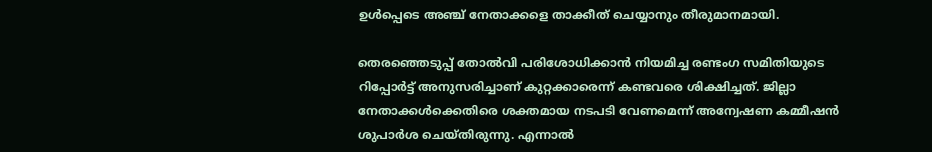ഉള്‍പ്പെടെ അഞ്ച് നേതാക്കളെ താക്കീത് ചെയ്യാനും തീരുമാനമായി.

തെരഞ്ഞെടുപ്പ് തോല്‍വി പരിശോധിക്കാന്‍ നിയമിച്ച രണ്ടംഗ സമിതിയുടെ റിപ്പോര്‍ട്ട് അനുസരിച്ചാണ് കുറ്റക്കാരെന്ന് കണ്ടവരെ ശിക്ഷിച്ചത്. ജില്ലാ നേതാക്കള്‍ക്കെതിരെ ശക്തമായ നടപടി വേണമെന്ന് അന്വേഷണ കമ്മീഷന്‍ ശുപാര്‍ശ ചെയ്തിരുന്നു. എന്നാല്‍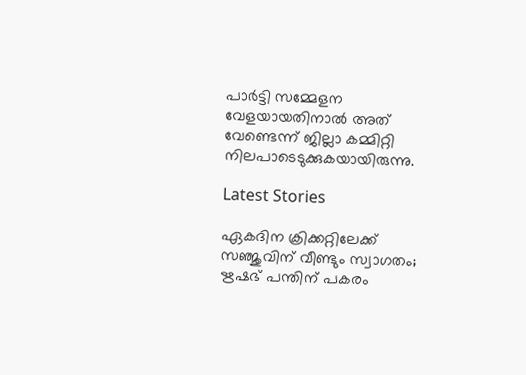പാര്‍ട്ടി സമ്മേളന വേളയായതിനാല്‍ അത് വേണ്ടെന്ന് ജില്ലാ കമ്മിറ്റി നിലപാടെടുക്കുകയായിരുന്നു.

Latest Stories

ഏകദിന ക്രിക്കറ്റിലേക്ക് സഞ്ജുവിന് വീണ്ടും സ്വാഗതം; ഋഷഭ് പന്തിന് പകരം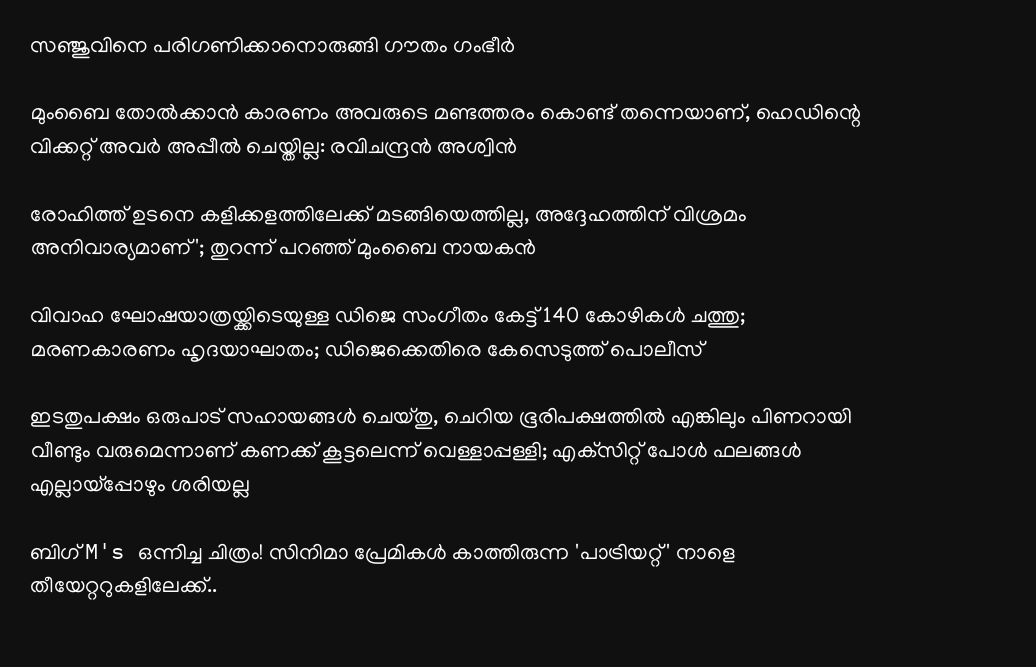സഞ്ജുവിനെ പരിഗണിക്കാനൊരുങ്ങി ഗൗതം ഗംഭീർ

മുംബൈ തോൽക്കാൻ കാരണം അവരുടെ മണ്ടത്തരം കൊണ്ട് തന്നെയാണ്, ഹെഡിന്റെ വിക്കറ്റ് അവർ അപ്പീൽ ചെയ്തില്ല: രവിചന്ദ്രൻ അശ്വിൻ

രോഹിത്ത് ഉടനെ കളിക്കളത്തിലേക്ക് മടങ്ങിയെത്തില്ല, അദ്ദേഹത്തിന് വിശ്രമം അനിവാര്യമാണ്'; തുറന്ന് പറഞ്ഞ് മുംബൈ നായകൻ

വിവാഹ ഘോഷയാത്രയ്ക്കിടെയുള്ള ഡിജെ സംഗീതം കേട്ട് 140 കോഴികൾ ചത്തു; മരണകാരണം ഹൃദയാഘാതം; ഡിജെക്കെതിരെ കേസെടുത്ത് പൊലീസ്

ഇടതുപക്ഷം ഒരുപാട് സഹായങ്ങള്‍ ചെയ്തു, ചെറിയ ഭൂരിപക്ഷത്തില്‍ എങ്കിലും പിണറായി വീണ്ടും വരുമെന്നാണ് കണക്ക് കൂട്ടലെന്ന് വെള്ളാപ്പള്ളി; എക്‌സിറ്റ് പോള്‍ ഫലങ്ങള്‍ എല്ലായ്‌പ്പോഴും ശരിയല്ല

ബിഗ് M's ഒന്നിച്ച ചിത്രം! സിനിമാ പ്രേമികൾ കാത്തിരുന്ന 'പാട്രിയറ്റ്' നാളെ തീയേറ്ററുകളിലേക്ക്..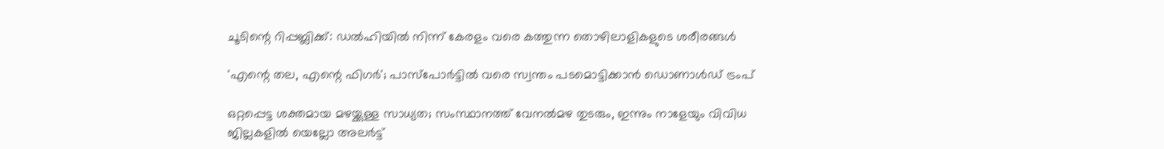ചൂടിന്റെ റിപ്പബ്ലിക്ക്: ഡൽഹിയിൽ നിന്ന് കേരളം വരെ കത്തുന്ന തൊഴിലാളികളുടെ ശരീരങ്ങൾ

'എന്റെ തല, എന്റെ ഫിഗര്‍'; പാസ്‌പോര്‍ട്ടില്‍ വരെ സ്വന്തം പടമൊട്ടിക്കാന്‍ ഡൊണാള്‍ഡ് ട്രംപ്

ഒറ്റപ്പെട്ട ശക്തമായ മഴയ്ക്കുള്ള സാധ്യത; സംസ്ഥാനത്ത് വേനല്‍മഴ തുടരും, ഇന്നും നാളേയും വിവിധ ജില്ലകളില്‍ യെല്ലോ അലര്‍ട്ട്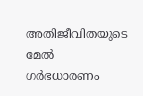അതിജീവിതയുടെ മേല്‍ ഗര്‍ഭധാരണം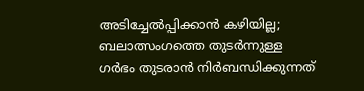അടിച്ചേല്‍പ്പിക്കാന്‍ കഴിയില്ല; ബലാത്സംഗത്തെ തുടര്‍ന്നുള്ള ഗര്‍ഭം തുടരാന്‍ നിര്‍ബന്ധിക്കുന്നത്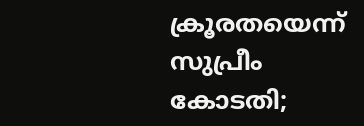ക്രൂരതയെന്ന് സുപ്രീം കോടതി;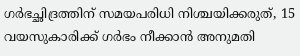ഗര്‍ഭച്ഛിദ്രത്തിന് സമയപരിധി നിശ്ചയിക്കരുത്, 15 വയസുകാരിക്ക് ഗര്‍ഭം നീക്കാന്‍ അനുമതി